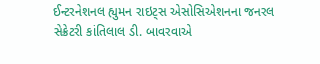ઈન્ટરનેશનલ હ્યુમન રાઇટ્સ એસોસિએશનના જનરલ સેક્રેટરી કાંતિલાલ ડી. બાવરવાએ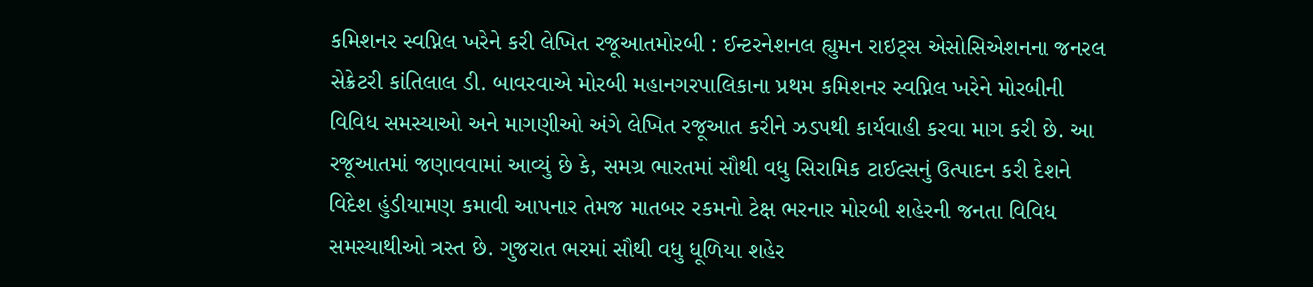કમિશનર સ્વપ્નિલ ખરેને કરી લેખિત રજૂઆતમોરબી : ઈન્ટરનેશનલ હ્યુમન રાઇટ્સ એસોસિએશનના જનરલ સેક્રેટરી કાંતિલાલ ડી. બાવરવાએ મોરબી મહાનગરપાલિકાના પ્રથમ કમિશનર સ્વપ્નિલ ખરેને મોરબીની વિવિધ સમસ્યાઓ અને માગણીઓ અંગે લેખિત રજૂઆત કરીને ઝડપથી કાર્યવાહી કરવા માગ કરી છે. આ રજૂઆતમાં જણાવવામાં આવ્યું છે કે, સમગ્ર ભારતમાં સૌથી વધુ સિરામિક ટાઈલ્સનું ઉત્પાદન કરી દેશને વિદેશ હુંડીયામણ કમાવી આપનાર તેમજ માતબર રકમનો ટેક્ષ ભરનાર મોરબી શહેરની જનતા વિવિધ સમસ્યાથીઓ ત્રસ્ત છે. ગુજરાત ભરમાં સૌથી વધુ ધૂળિયા શહેર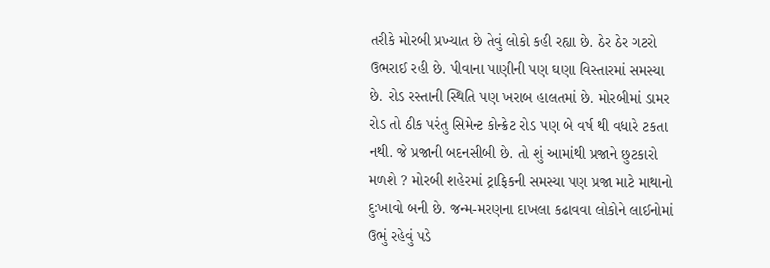તરીકે મોરબી પ્રખ્યાત છે તેવું લોકો કહી રહ્યા છે. ઠેર ઠેર ગટરો ઉભરાઈ રહી છે. પીવાના પાણીની પણ ઘણા વિસ્તારમાં સમસ્યા છે. રોડ રસ્તાની સ્થિતિ પણ ખરાબ હાલતમાં છે. મોરબીમાં ડામર રોડ તો ઠીક પરંતુ સિમેન્ટ કોન્ક્રેટ રોડ પણ બે વર્ષ થી વધારે ટકતા નથી. જે પ્રજાની બદનસીબી છે. તો શું આમાંથી પ્રજાને છુટકારો મળશે ? મોરબી શહેરમાં ટ્રાફિકની સમસ્યા પણ પ્રજા માટે માથાનો દુઃખાવો બની છે. જન્મ-મરણના દાખલા કઢાવવા લોકોને લાઈનોમાં ઉભું રહેવું પડે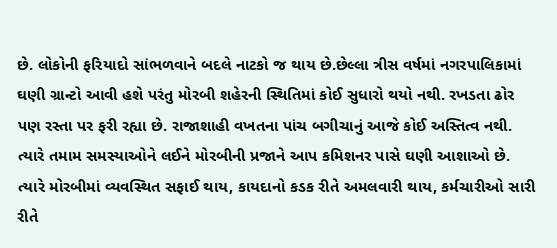છે. લોકોની ફરિયાદો સાંભળવાને બદલે નાટકો જ થાય છે.છેલ્લા ત્રીસ વર્ષમાં નગરપાલિકામાં ઘણી ગ્રાન્ટો આવી હશે પરંતુ મોરબી શહેરની સ્થિતિમાં કોઈ સુધારો થયો નથી. રખડતા ઢોર પણ રસ્તા પર ફરી રહ્યા છે. રાજાશાહી વખતના પાંચ બગીચાનું આજે કોઈ અસ્તિત્વ નથી. ત્યારે તમામ સમસ્યાઓને લઈને મોરબીની પ્રજાને આપ કમિશનર પાસે ઘણી આશાઓ છે. ત્યારે મોરબીમાં વ્યવસ્થિત સફાઈ થાય, કાયદાનો કડક રીતે અમલવારી થાય, કર્મચારીઓ સારી રીતે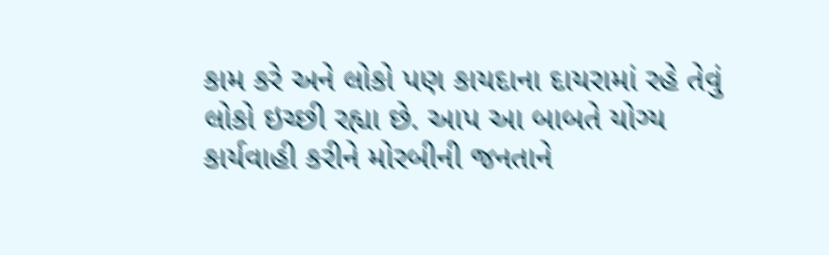કામ કરે અને લોકો પણ કાયદાના દાયરામાં રહે તેવું લોકો ઇચ્છી રહ્યા છે. આપ આ બાબતે યોગ્ય કાર્યવાહી કરીને મોરબીની જનતાને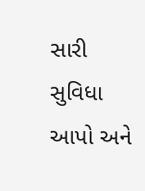સારી સુવિધા આપો અને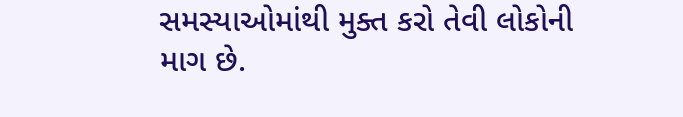સમસ્યાઓમાંથી મુક્ત કરો તેવી લોકોની માગ છે.